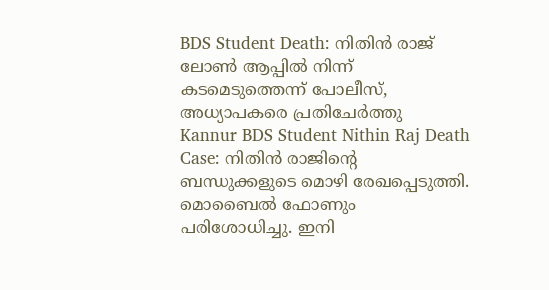BDS Student Death: നിതിൻ രാജ് ലോൺ ആപ്പിൽ നിന്ന് കടമെടുത്തെന്ന് പോലീസ്, അധ്യാപകരെ പ്രതിചേർത്തു
Kannur BDS Student Nithin Raj Death Case: നിതിൻ രാജിന്റെ ബന്ധുക്കളുടെ മൊഴി രേഖപ്പെടുത്തി. മൊബൈൽ ഫോണും പരിശോധിച്ചു. ഇനി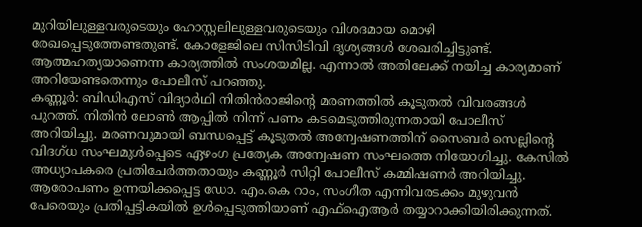മുറിയിലുള്ളവരുടെയും ഹോസ്റ്റലിലുള്ളവരുടെയും വിശദമായ മൊഴി രേഖപ്പെടുത്തേണ്ടതുണ്ട്. കോളേജിലെ സിസിടിവി ദൃശ്യങ്ങൾ ശേഖരിച്ചിട്ടുണ്ട്. ആത്മഹത്യയാണെന്ന കാര്യത്തിൽ സംശയമില്ല. എന്നാൽ അതിലേക്ക് നയിച്ച കാര്യമാണ് അറിയേണ്ടതെന്നും പോലീസ് പറഞ്ഞു.
കണ്ണൂർ: ബിഡിഎസ് വിദ്യാർഥി നിതിൻരാജിന്റെ മരണത്തിൽ കൂടുതൽ വിവരങ്ങൾ പുറത്ത്. നിതിൻ ലോൺ ആപ്പിൽ നിന്ന് പണം കടമെടുത്തിരുന്നതായി പോലീസ് അറിയിച്ചു. മരണവുമായി ബന്ധപ്പെട്ട് കൂടുതൽ അന്വേഷണത്തിന് സൈബർ സെല്ലിന്റെ വിദഗ്ധ സംഘമുൾപ്പെടെ ഏഴംഗ പ്രത്യേക അന്വേഷണ സംഘത്തെ നിയോഗിച്ചു. കേസിൽ അധ്യാപകരെ പ്രതിചേർത്തതായും കണ്ണൂർ സിറ്റി പോലീസ് കമ്മിഷണർ അറിയിച്ചു.
ആരോപണം ഉന്നയിക്കപ്പെട്ട ഡോ. എം.കെ റാം, സംഗീത എന്നിവരടക്കം മുഴുവൻ പേരെയും പ്രതിപ്പട്ടികയിൽ ഉൾപ്പെടുത്തിയാണ് എഫ്ഐആർ തയ്യാറാക്കിയിരിക്കുന്നത്.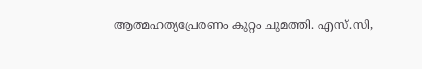ആത്മഹത്യപ്രേരണം കുറ്റം ചുമത്തി. എസ്.സി,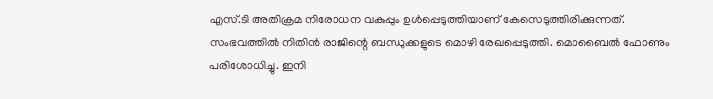എസ്.ടി അതിക്രമ നിരോധന വകുപ്പും ഉൾപ്പെടുത്തിയാണ് കേസെടുത്തിരിക്കുന്നത്.
സംഭവത്തിൽ നിതിൻ രാജിന്റെ ബന്ധുക്കളുടെ മൊഴി രേഖപ്പെടുത്തി. മൊബൈൽ ഫോണും പരിശോധിച്ചു. ഇനി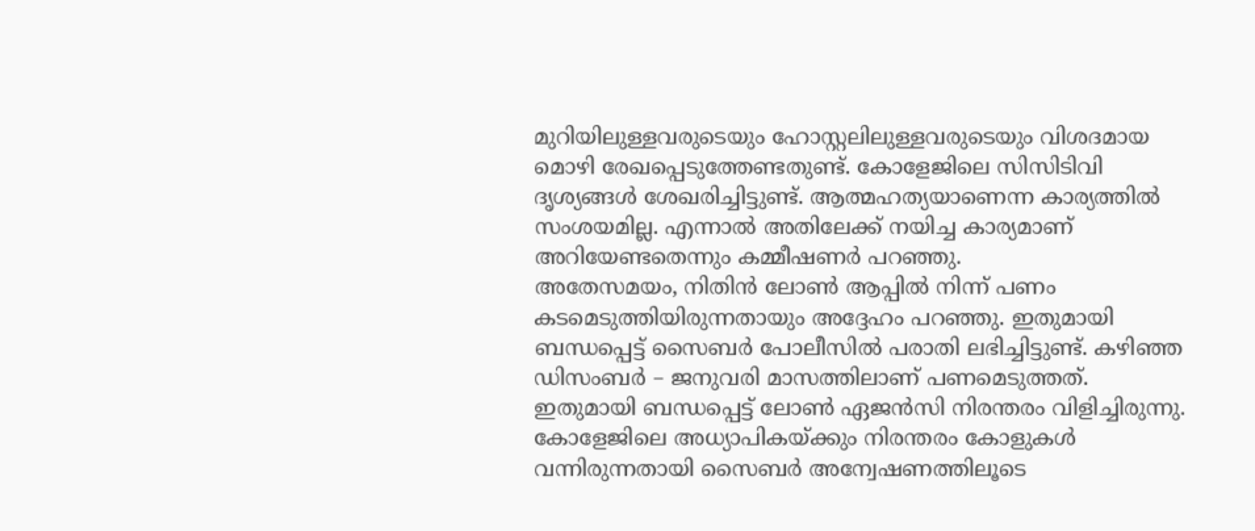മുറിയിലുള്ളവരുടെയും ഹോസ്റ്റലിലുള്ളവരുടെയും വിശദമായ മൊഴി രേഖപ്പെടുത്തേണ്ടതുണ്ട്. കോളേജിലെ സിസിടിവി ദൃശ്യങ്ങൾ ശേഖരിച്ചിട്ടുണ്ട്. ആത്മഹത്യയാണെന്ന കാര്യത്തിൽ സംശയമില്ല. എന്നാൽ അതിലേക്ക് നയിച്ച കാര്യമാണ് അറിയേണ്ടതെന്നും കമ്മീഷണർ പറഞ്ഞു.
അതേസമയം, നിതിൻ ലോൺ ആപ്പിൽ നിന്ന് പണം കടമെടുത്തിയിരുന്നതായും അദ്ദേഹം പറഞ്ഞു. ഇതുമായി ബന്ധപ്പെട്ട് സൈബർ പോലീസിൽ പരാതി ലഭിച്ചിട്ടുണ്ട്. കഴിഞ്ഞ ഡിസംബർ – ജനുവരി മാസത്തിലാണ് പണമെടുത്തത്. ഇതുമായി ബന്ധപ്പെട്ട് ലോൺ ഏജൻസി നിരന്തരം വിളിച്ചിരുന്നു.
കോളേജിലെ അധ്യാപികയ്ക്കും നിരന്തരം കോളുകൾ വന്നിരുന്നതായി സൈബർ അന്വേഷണത്തിലൂടെ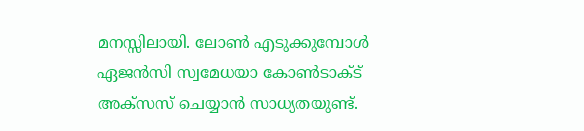മനസ്സിലായി. ലോൺ എടുക്കുമ്പോൾ ഏജൻസി സ്വമേധയാ കോൺടാക്ട് അക്സസ് ചെയ്യാൻ സാധ്യതയുണ്ട്.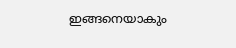ഇങ്ങനെയാകും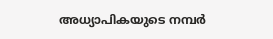അധ്യാപികയുടെ നമ്പർ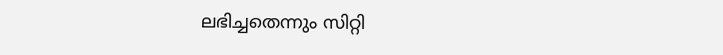ലഭിച്ചതെന്നും സിറ്റി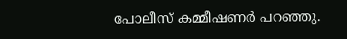പോലീസ് കമ്മീഷണർ പറഞ്ഞു.